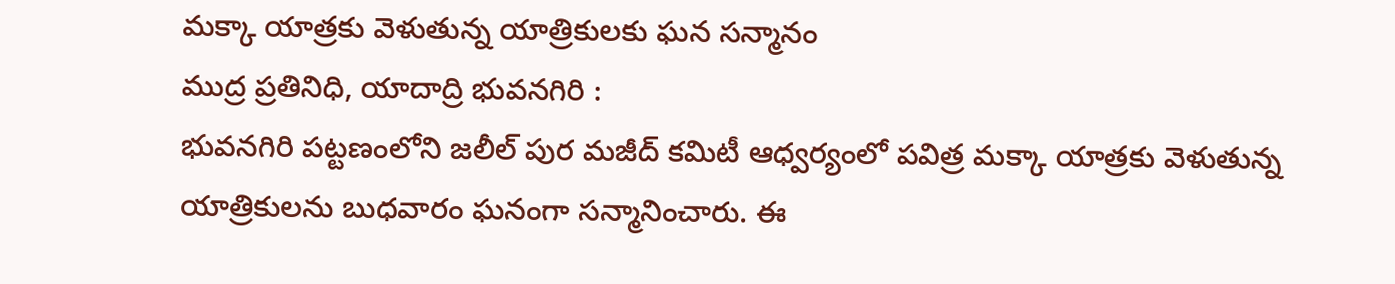మక్కా యాత్రకు వెళుతున్న యాత్రికులకు ఘన సన్మానం
ముద్ర ప్రతినిధి, యాదాద్రి భువనగిరి :
భువనగిరి పట్టణంలోని జలీల్ పుర మజీద్ కమిటీ ఆధ్వర్యంలో పవిత్ర మక్కా యాత్రకు వెళుతున్న యాత్రికులను బుధవారం ఘనంగా సన్మానించారు. ఈ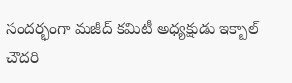సందర్భంగా మజీద్ కమిటీ అధ్యక్షుడు ఇక్బాల్ చౌదరి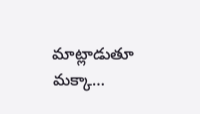మాట్లాడుతూ మక్కా…